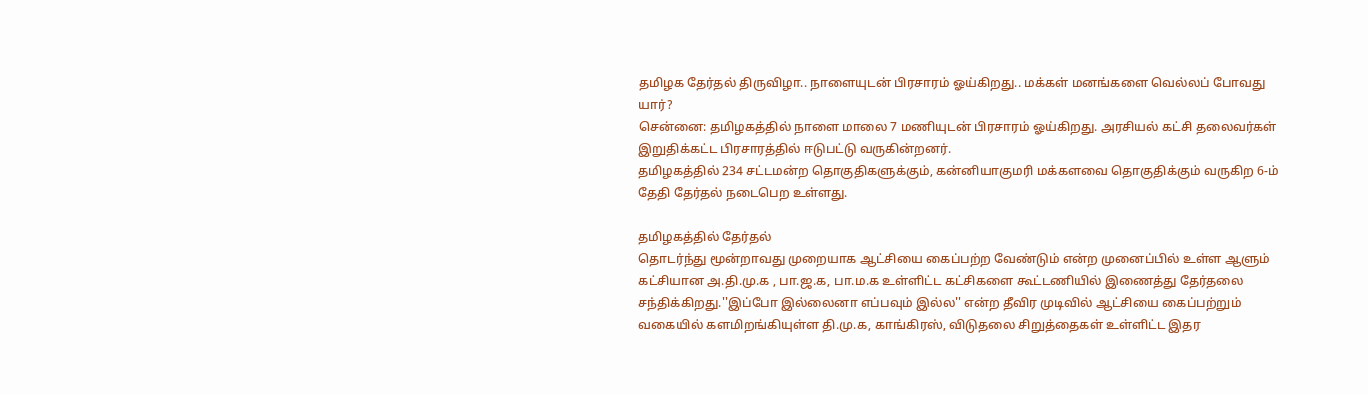தமிழக தேர்தல் திருவிழா.. நாளையுடன் பிரசாரம் ஓய்கிறது.. மக்கள் மனங்களை வெல்லப் போவது யார்?
சென்னை: தமிழகத்தில் நாளை மாலை 7 மணியுடன் பிரசாரம் ஓய்கிறது. அரசியல் கட்சி தலைவர்கள் இறுதிக்கட்ட பிரசாரத்தில் ஈடுபட்டு வருகின்றனர்.
தமிழகத்தில் 234 சட்டமன்ற தொகுதிகளுக்கும், கன்னியாகுமரி மக்களவை தொகுதிக்கும் வருகிற 6-ம் தேதி தேர்தல் நடைபெற உள்ளது.

தமிழகத்தில் தேர்தல்
தொடர்ந்து மூன்றாவது முறையாக ஆட்சியை கைப்பற்ற வேண்டும் என்ற முனைப்பில் உள்ள ஆளும் கட்சியான அ.தி.மு.க , பா.ஜ.க, பா.ம.க உள்ளிட்ட கட்சிகளை கூட்டணியில் இணைத்து தேர்தலை சந்திக்கிறது.''இப்போ இல்லைனா எப்பவும் இல்ல'' என்ற தீவிர முடிவில் ஆட்சியை கைப்பற்றும் வகையில் களமிறங்கியுள்ள தி.மு.க, காங்கிரஸ், விடுதலை சிறுத்தைகள் உள்ளிட்ட இதர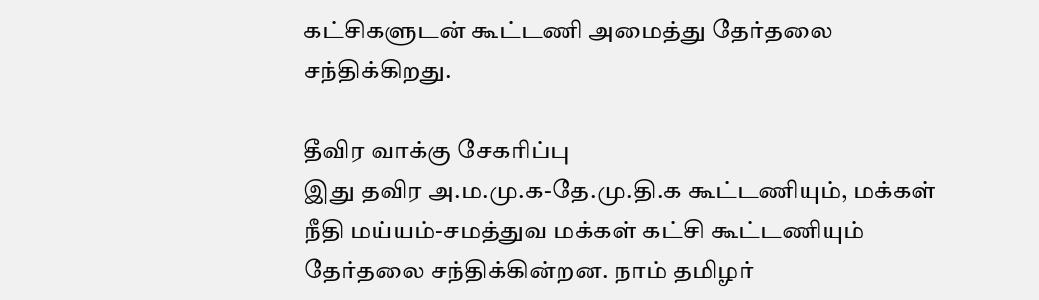கட்சிகளுடன் கூட்டணி அமைத்து தேர்தலை சந்திக்கிறது.

தீவிர வாக்கு சேகரிப்பு
இது தவிர அ.ம.மு.க-தே.மு.தி.க கூட்டணியும், மக்கள் நீதி மய்யம்-சமத்துவ மக்கள் கட்சி கூட்டணியும் தேர்தலை சந்திக்கின்றன. நாம் தமிழர்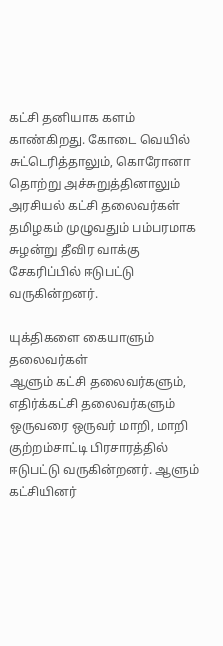கட்சி தனியாக களம் காண்கிறது. கோடை வெயில் சுட்டெரித்தாலும், கொரோனா தொற்று அச்சுறுத்தினாலும் அரசியல் கட்சி தலைவர்கள் தமிழகம் முழுவதும் பம்பரமாக சுழன்று தீவிர வாக்கு சேகரிப்பில் ஈடுபட்டு வருகின்றனர்.

யுக்திகளை கையாளும் தலைவர்கள்
ஆளும் கட்சி தலைவர்களும், எதிர்க்கட்சி தலைவர்களும் ஒருவரை ஒருவர் மாறி, மாறி குற்றம்சாட்டி பிரசாரத்தில் ஈடுபட்டு வருகின்றனர். ஆளும் கட்சியினர்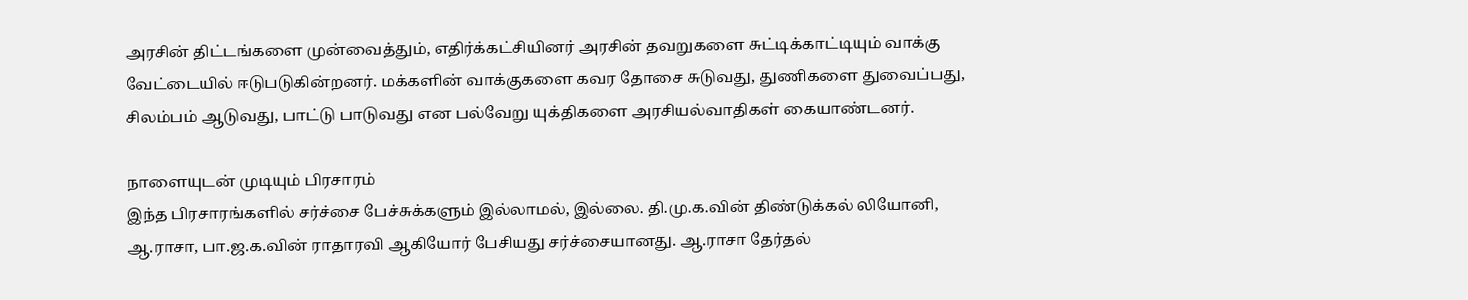அரசின் திட்டங்களை முன்வைத்தும், எதிர்க்கட்சியினர் அரசின் தவறுகளை சுட்டிக்காட்டியும் வாக்கு வேட்டையில் ஈடுபடுகின்றனர். மக்களின் வாக்குகளை கவர தோசை சுடுவது, துணிகளை துவைப்பது, சிலம்பம் ஆடுவது, பாட்டு பாடுவது என பல்வேறு யுக்திகளை அரசியல்வாதிகள் கையாண்டனர்.

நாளையுடன் முடியும் பிரசாரம்
இந்த பிரசாரங்களில் சர்ச்சை பேச்சுக்களும் இல்லாமல், இல்லை. தி.மு.க.வின் திண்டுக்கல் லியோனி, ஆ.ராசா, பா.ஜ.க.வின் ராதாரவி ஆகியோர் பேசியது சர்ச்சையானது. ஆ.ராசா தேர்தல்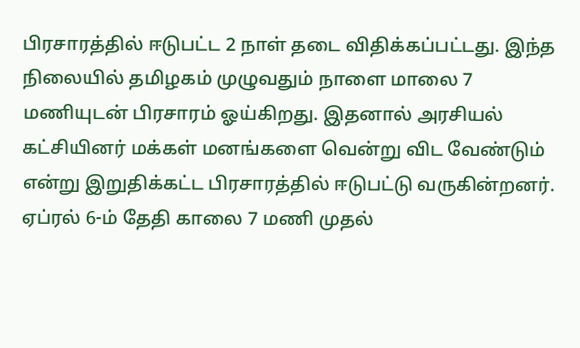பிரசாரத்தில் ஈடுபட்ட 2 நாள் தடை விதிக்கப்பட்டது. இந்த நிலையில் தமிழகம் முழுவதும் நாளை மாலை 7 மணியுடன் பிரசாரம் ஓய்கிறது. இதனால் அரசியல் கட்சியினர் மக்கள் மனங்களை வென்று விட வேண்டும் என்று இறுதிக்கட்ட பிரசாரத்தில் ஈடுபட்டு வருகின்றனர். ஏப்ரல் 6-ம் தேதி காலை 7 மணி முதல்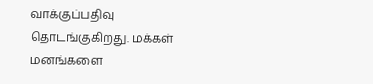வாக்குப்பதிவு தொடங்குகிறது. மக்கள் மனங்களை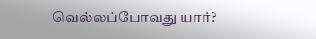வெல்லப்போவது யார்?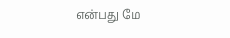என்பது மே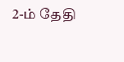2-ம் தேதி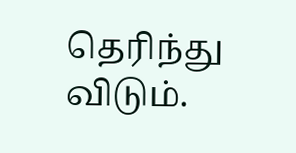தெரிந்து விடும்.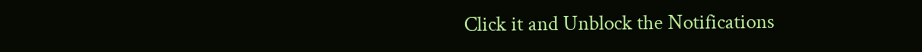Click it and Unblock the Notifications